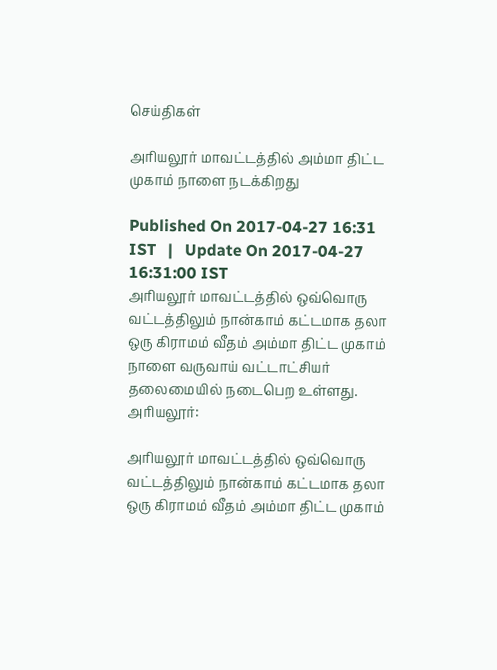செய்திகள்

அரியலூர் மாவட்டத்தில் அம்மா திட்ட முகாம் நாளை நடக்கிறது

Published On 2017-04-27 16:31 IST   |   Update On 2017-04-27 16:31:00 IST
அரியலூர் மாவட்டத்தில் ஒவ்வொரு வட்டத்திலும் நான்காம் கட்டமாக தலா ஒரு கிராமம் வீதம் அம்மா திட்ட முகாம் நாளை வருவாய் வட்டாட்சியர் தலைமையில் நடைபெற உள்ளது.
அரியலூர்:

அரியலூர் மாவட்டத்தில் ஒவ்வொரு வட்டத்திலும் நான்காம் கட்டமாக தலா ஒரு கிராமம் வீதம் அம்மா திட்ட முகாம்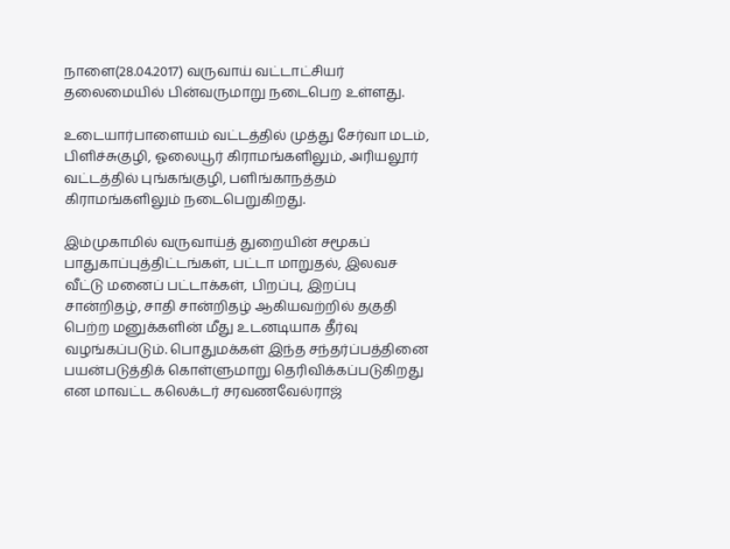நாளை(28.04.2017) வருவாய் வட்டாட்சியர் தலைமையில் பின்வருமாறு நடைபெற உள்ளது.

உடையார்பாளையம் வட்டத்தில் முத்து சேர்வா மடம், பிளிச்சுகுழி, ஓலையூர் கிராமங்களிலும், அரியலூர் வட்டத்தில் புங்கங்குழி, பளிங்காநத்தம் கிராமங்களிலும் நடைபெறுகிறது.

இம்முகாமில் வருவாய்த் துறையின் சமூகப் பாதுகாப்புத்திட்டங்கள், பட்டா மாறுதல், இலவச வீட்டு மனைப் பட்டாக்கள், பிறப்பு, இறப்பு சான்றிதழ், சாதி சான்றிதழ் ஆகியவற்றில் தகுதி பெற்ற மனுக்களின் மீது உடனடியாக தீர்வு வழங்கப்படும். பொதுமக்கள் இந்த சந்தர்ப்பத்தினை பயன்படுத்திக் கொள்ளுமாறு தெரிவிக்கப்படுகிறது என மாவட்ட கலெக்டர் சரவணவேல்ராஜ்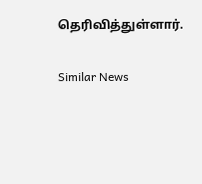தெரிவித்துள்ளார்.

Similar News